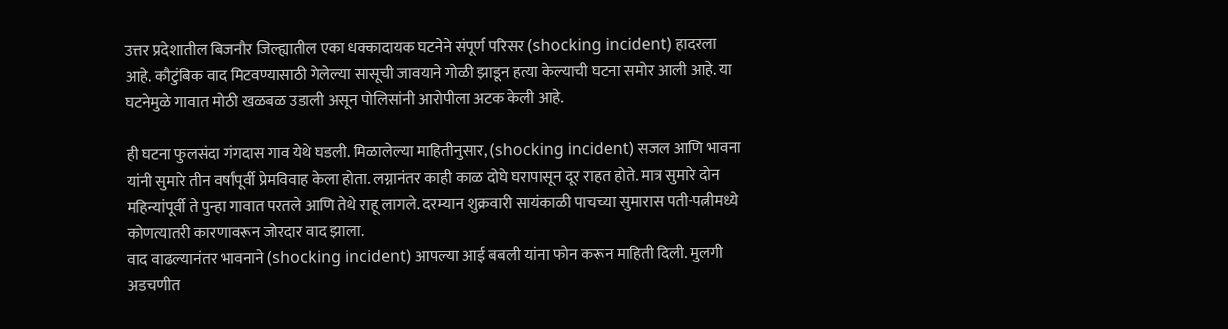उत्तर प्रदेशातील बिजनौर जिल्ह्यातील एका धक्कादायक घटनेने संपूर्ण परिसर (shocking incident) हादरला आहे. कौटुंबिक वाद मिटवण्यासाठी गेलेल्या सासूची जावयाने गोळी झाडून हत्या केल्याची घटना समोर आली आहे. या घटनेमुळे गावात मोठी खळबळ उडाली असून पोलिसांनी आरोपीला अटक केली आहे.

ही घटना फुलसंदा गंगदास गाव येथे घडली. मिळालेल्या माहितीनुसार, (shocking incident) सजल आणि भावना यांनी सुमारे तीन वर्षांपूर्वी प्रेमविवाह केला होता. लग्नानंतर काही काळ दोघे घरापासून दूर राहत होते. मात्र सुमारे दोन महिन्यांपूर्वी ते पुन्हा गावात परतले आणि तेथे राहू लागले. दरम्यान शुक्रवारी सायंकाळी पाचच्या सुमारास पती-पत्नीमध्ये कोणत्यातरी कारणावरून जोरदार वाद झाला.
वाद वाढल्यानंतर भावनाने (shocking incident) आपल्या आई बबली यांना फोन करून माहिती दिली. मुलगी अडचणीत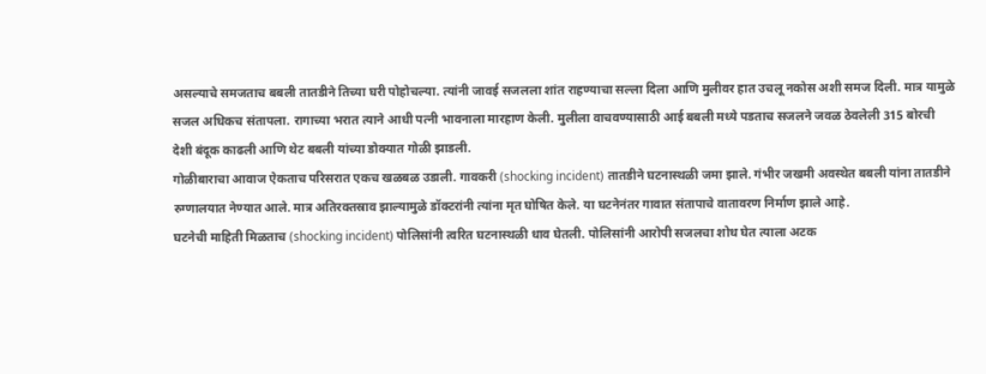असल्याचे समजताच बबली तातडीने तिच्या घरी पोहोचल्या. त्यांनी जावई सजलला शांत राहण्याचा सल्ला दिला आणि मुलीवर हात उचलू नकोस अशी समज दिली. मात्र यामुळे सजल अधिकच संतापला. रागाच्या भरात त्याने आधी पत्नी भावनाला मारहाण केली. मुलीला वाचवण्यासाठी आई बबली मध्ये पडताच सजलने जवळ ठेवलेली 315 बोरची देशी बंदूक काढली आणि थेट बबली यांच्या डोक्यात गोळी झाडली.
गोळीबाराचा आवाज ऐकताच परिसरात एकच खळबळ उडाली. गावकरी (shocking incident) तातडीने घटनास्थळी जमा झाले. गंभीर जखमी अवस्थेत बबली यांना तातडीने रुग्णालयात नेण्यात आले. मात्र अतिरक्तस्राव झाल्यामुळे डॉक्टरांनी त्यांना मृत घोषित केले. या घटनेनंतर गावात संतापाचे वातावरण निर्माण झाले आहे.
घटनेची माहिती मिळताच (shocking incident) पोलिसांनी त्वरित घटनास्थळी धाव घेतली. पोलिसांनी आरोपी सजलचा शोध घेत त्याला अटक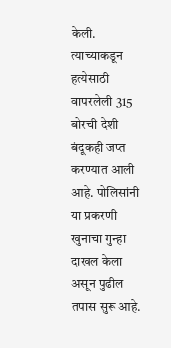केली. त्याच्याकडून हत्येसाठी वापरलेली 315 बोरची देशी बंदूकही जप्त करण्यात आली आहे. पोलिसांनी या प्रकरणी खुनाचा गुन्हा दाखल केला असून पुढील तपास सुरू आहे.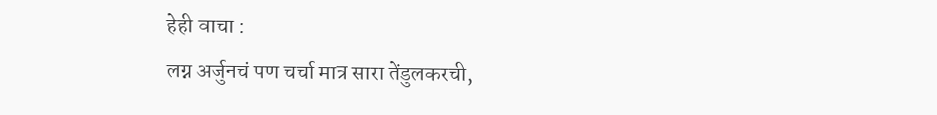हेही वाचा :
लग्न अर्जुनचं पण चर्चा मात्र सारा तेंडुलकरची,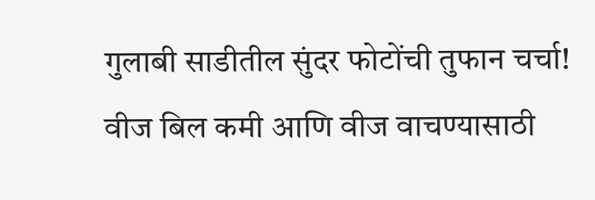गुलाबी साडीतील सुंदर फोटोंची तुफान चर्चा!
वीज बिल कमी आणि वीज वाचण्यासाठी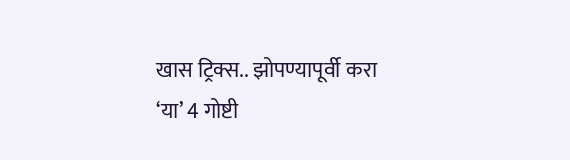खास ट्रिक्स.. झोपण्यापूर्वी करा ‘या’ 4 गोष्टी